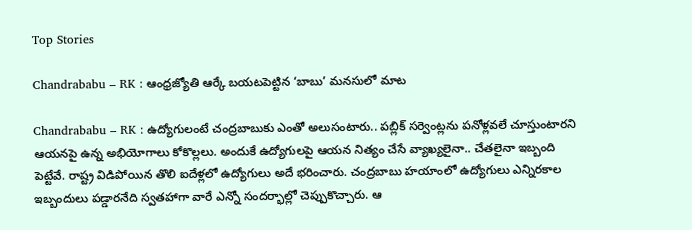Top Stories

Chandrababu – RK : ఆంధ్రజ్యోతి ఆర్కే బయటపెట్టిన ‘బాబు’ మనసులో మాట

Chandrababu – RK : ఉద్యోగులంటే చంద్రబాబుకు ఎంతో అలుసంటారు.. పబ్లిక్ సర్వెంట్లను పనోళ్లవలే చూస్తుంటారని ఆయనపై ఉన్న అభియోగాలు కోకొల్లలు. అందుకే ఉద్యోగులపై ఆయన నిత్యం చేసే వ్యాఖ్యలైనా.. చేతలైనా ఇబ్బంది పెట్టేవే. రాష్ట్ర విడిపోయిన తొలి ఐదేళ్లలో ఉద్యోగులు అదే భరించారు. చంద్రబాబు హయాంలో ఉద్యోగులు ఎన్నిరకాల ఇబ్బందులు పడ్డారనేది స్వతహాగా వారే ఎన్నో సందర్భాల్లో చెప్పుకొచ్చారు. ఆ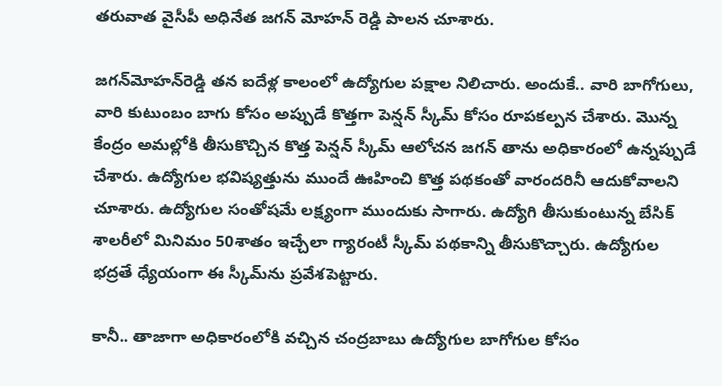తరువాత వైసీపీ అధినేత జగన్ మోహన్ రెడ్డి పాలన చూశారు.

జగన్‌మోహన్‌రెడ్డి తన ఐదేళ్ల కాలంలో ఉద్యోగుల పక్షాల నిలిచారు. అందుకే.. వారి బాగోగులు, వారి కుటుంబం బాగు కోసం అప్పుడే కొత్తగా పెన్షన్ స్కీమ్‌ కోసం రూపకల్పన చేశారు. మొన్న కేంద్రం అమల్లోకి తీసుకొచ్చిన కొత్త పెన్షన్ స్కీమ్ ఆలోచన జగన్ తాను అధికారంలో ఉన్నప్పుడే చేశారు. ఉద్యోగుల భవిష్యత్తును ముందే ఊహించి కొత్త పథకంతో వారందరినీ ఆదుకోవాలని చూశారు. ఉద్యోగుల సంతోషమే లక్ష్యంగా ముందుకు సాగారు. ఉద్యోగి తీసుకుంటున్న బేసిక్ శాలరీలో మినిమం 50శాతం ఇచ్చేలా గ్యారంటీ స్కీమ్‌ పథకాన్ని తీసుకొచ్చారు. ఉద్యోగుల భద్రతే ధ్యేయంగా ఈ స్కీమ్‌ను ప్రవేశపెట్టారు.

కానీ.. తాజాగా అధికారంలోకి వచ్చిన చంద్రబాబు ఉద్యోగుల బాగోగుల కోసం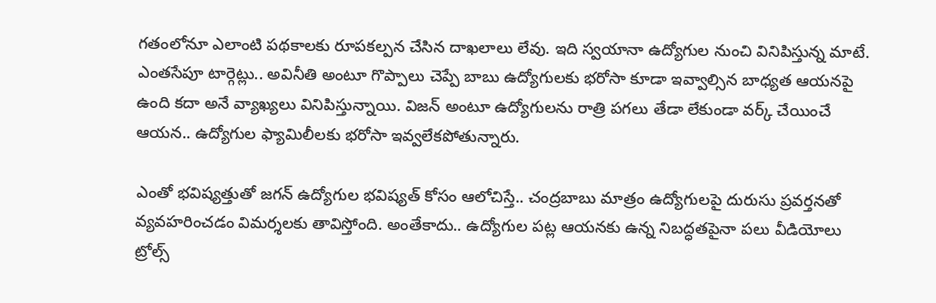గతంలోనూ ఎలాంటి పథకాలకు రూపకల్పన చేసిన దాఖలాలు లేవు. ఇది స్వయానా ఉద్యోగుల నుంచి వినిపిస్తున్న మాటే. ఎంతసేపూ టార్గెట్లు.. అవినీతి అంటూ గొప్పాలు చెప్పే బాబు ఉద్యోగులకు భరోసా కూడా ఇవ్వాల్సిన బాధ్యత ఆయనపై ఉంది కదా అనే వ్యాఖ్యలు వినిపిస్తున్నాయి. విజన్ అంటూ ఉద్యోగులను రాత్రి పగలు తేడా లేకుండా వర్క్ చేయించే ఆయన.. ఉద్యోగుల ఫ్యామిలీలకు భరోసా ఇవ్వలేకపోతున్నారు.

ఎంతో భవిష్యత్తుతో జగన్ ఉద్యోగుల భవిష్యత్ కోసం ఆలోచిస్తే.. చంద్రబాబు మాత్రం ఉద్యోగులపై దురుసు ప్రవర్తనతో వ్యవహరించడం విమర్శలకు తావిస్తోంది. అంతేకాదు.. ఉద్యోగుల పట్ల ఆయనకు ఉన్న నిబద్ధతపైనా పలు వీడియోలు ట్రోల్స్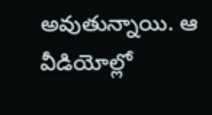అవుతున్నాయి. ఆ వీడియోల్లో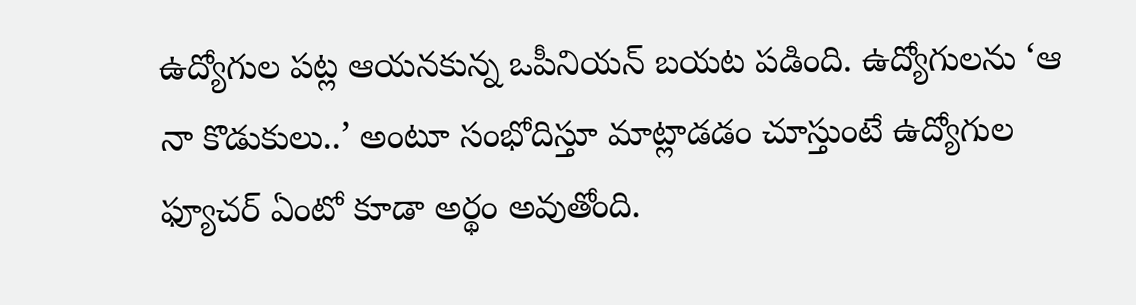ఉద్యోగుల పట్ల ఆయనకున్న ఒపీనియన్ బయట పడింది. ఉద్యోగులను ‘ఆ నా కొడుకులు..’ అంటూ సంభోదిస్తూ మాట్లాడడం చూస్తుంటే ఉద్యోగుల ఫ్యూచర్ ఏంటో కూడా అర్థం అవుతోంది.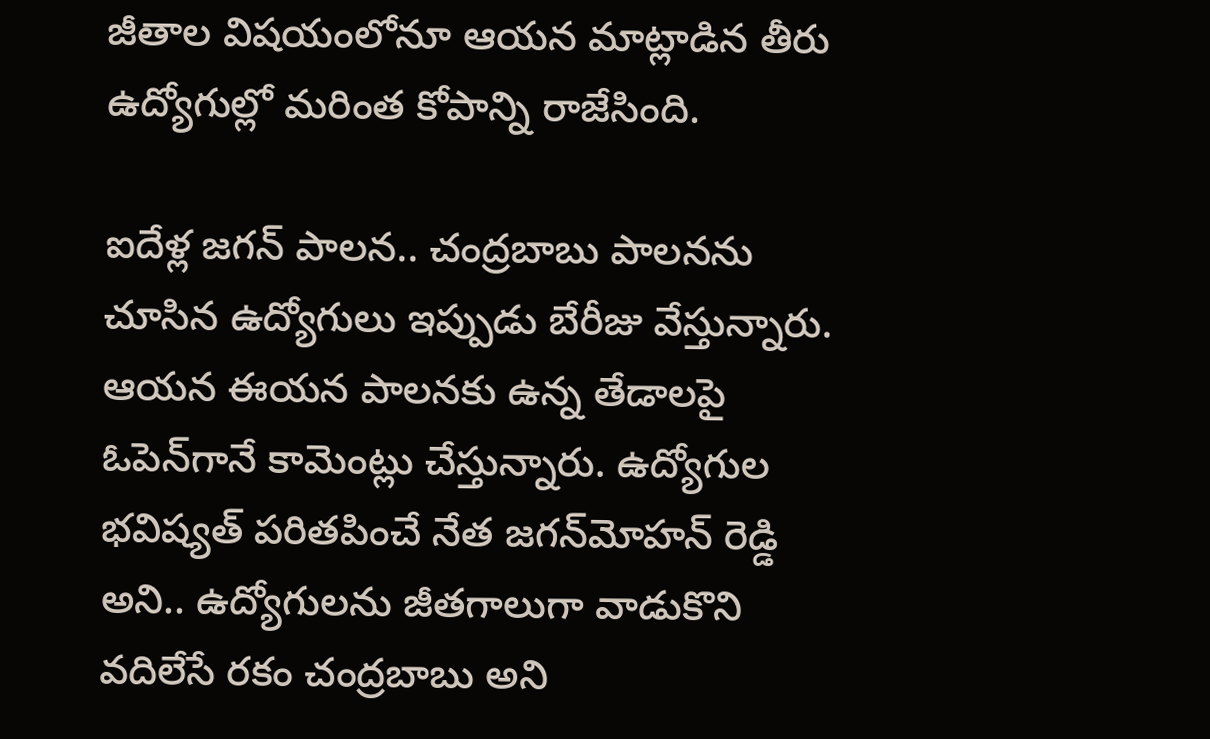జీతాల విషయంలోనూ ఆయన మాట్లాడిన తీరు ఉద్యోగుల్లో మరింత కోపాన్ని రాజేసింది.

ఐదేళ్ల జగన్ పాలన.. చంద్రబాబు పాలనను చూసిన ఉద్యోగులు ఇప్పుడు బేరీజు వేస్తున్నారు. ఆయన ఈయన పాలనకు ఉన్న తేడాలపై ఓపెన్‌గానే కామెంట్లు చేస్తున్నారు. ఉద్యోగుల భవిష్యత్ పరితపించే నేత జగన్‌మోహన్ రెడ్డి అని.. ఉద్యోగులను జీతగాలుగా వాడుకొని వదిలేసే రకం చంద్రబాబు అని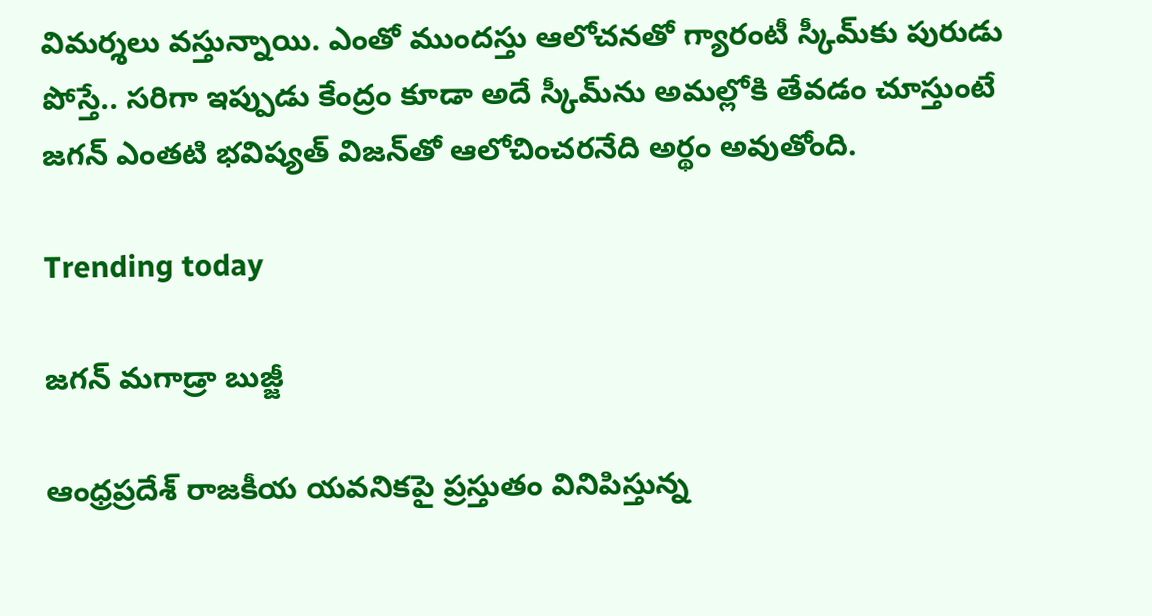విమర్శలు వస్తున్నాయి. ఎంతో ముందస్తు ఆలోచనతో గ్యారంటీ స్కీమ్‌‌‌కు పురుడు పోస్తే.. సరిగా ఇప్పుడు కేంద్రం కూడా అదే స్కీమ్‌ను అమల్లోకి తేవడం చూస్తుంటే జగన్ ఎంతటి భవిష్యత్ విజన్‌తో ఆలోచించరనేది అర్థం అవుతోంది.

Trending today

జగన్ మగాడ్రా బుజ్జీ

ఆంధ్రప్రదేశ్ రాజకీయ యవనికపై ప్రస్తుతం వినిపిస్తున్న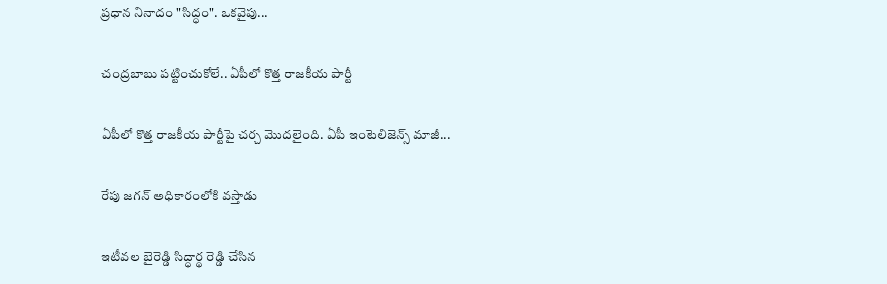ప్రధాన నినాదం "సిద్ధం". ఒకవైపు...

చంద్రబాబు పట్టించుకోలే.. ఏపీలో కొత్త రాజకీయ పార్టీ

ఏపీలో కొత్త రాజకీయ పార్టీపై చర్చ మొదలైంది. ఏపీ ఇంటెలిజెన్స్ మాజీ...

రేపు జగన్ అధికారంలోకి వస్తాడు

ఇటీవల బైరెడ్డి సిద్ధార్థ రెడ్డి చేసిన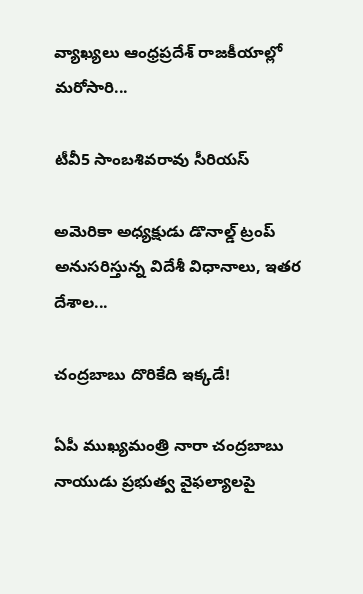వ్యాఖ్యలు ఆంధ్రప్రదేశ్ రాజకీయాల్లో మరోసారి...

టీవీ5 సాంబశివరావు సీరియస్

అమెరికా అధ్యక్షుడు డొనాల్డ్ ట్రంప్ అనుసరిస్తున్న విదేశీ విధానాలు, ఇతర దేశాల...

చంద్రబాబు దొరికేది ఇక్కడే!

ఏపీ ముఖ్యమంత్రి నారా చంద్రబాబు నాయుడు ప్రభుత్వ వైఫల్యాలపై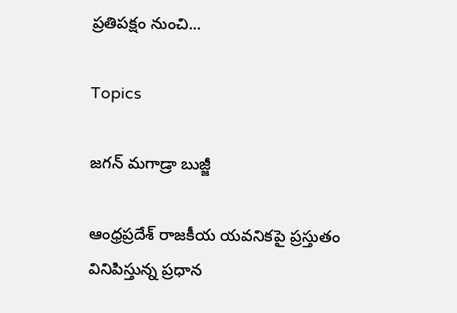ప్రతిపక్షం నుంచి...

Topics

జగన్ మగాడ్రా బుజ్జీ

ఆంధ్రప్రదేశ్ రాజకీయ యవనికపై ప్రస్తుతం వినిపిస్తున్న ప్రధాన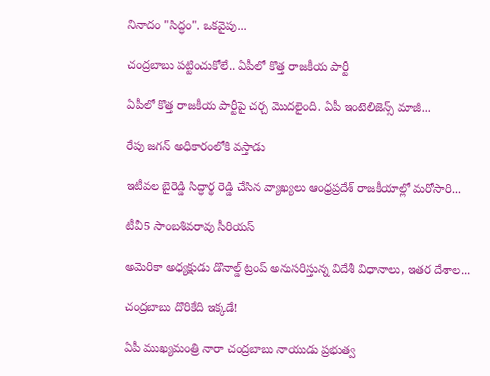నినాదం "సిద్ధం". ఒకవైపు...

చంద్రబాబు పట్టించుకోలే.. ఏపీలో కొత్త రాజకీయ పార్టీ

ఏపీలో కొత్త రాజకీయ పార్టీపై చర్చ మొదలైంది. ఏపీ ఇంటెలిజెన్స్ మాజీ...

రేపు జగన్ అధికారంలోకి వస్తాడు

ఇటీవల బైరెడ్డి సిద్ధార్థ రెడ్డి చేసిన వ్యాఖ్యలు ఆంధ్రప్రదేశ్ రాజకీయాల్లో మరోసారి...

టీవీ5 సాంబశివరావు సీరియస్

అమెరికా అధ్యక్షుడు డొనాల్డ్ ట్రంప్ అనుసరిస్తున్న విదేశీ విధానాలు, ఇతర దేశాల...

చంద్రబాబు దొరికేది ఇక్కడే!

ఏపీ ముఖ్యమంత్రి నారా చంద్రబాబు నాయుడు ప్రభుత్వ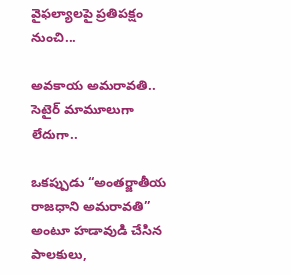వైఫల్యాలపై ప్రతిపక్షం నుంచి...

అవకాయ అమరావతి.. సెటైర్ మామూలుగా లేదుగా..

ఒకప్పుడు “అంతర్జాతీయ రాజధాని అమరావతి” అంటూ హడావుడి చేసిన పాలకులు,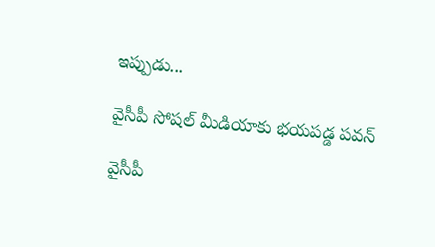ఇప్పుడు...

వైసీపీ సోషల్ మీడియాకు భయపడ్డ పవన్

వైసీపీ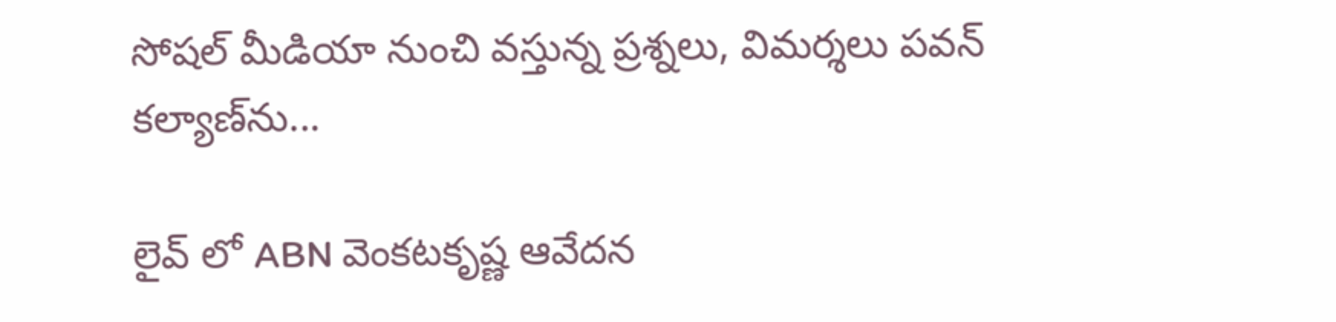సోషల్ మీడియా నుంచి వస్తున్న ప్రశ్నలు, విమర్శలు పవన్ కల్యాణ్‌ను...

లైవ్ లో ABN వెంకటకృష్ణ ఆవేదన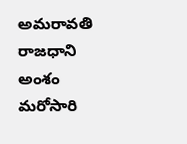అమరావతి రాజధాని అంశం మరోసారి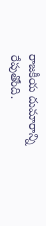రాజకీయ దుమారాన్ని రేపుతోంది.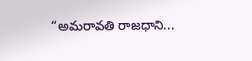“అమరావతి రాజధాని...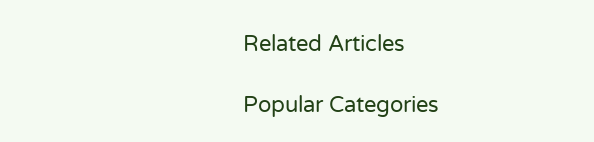Related Articles

Popular Categories